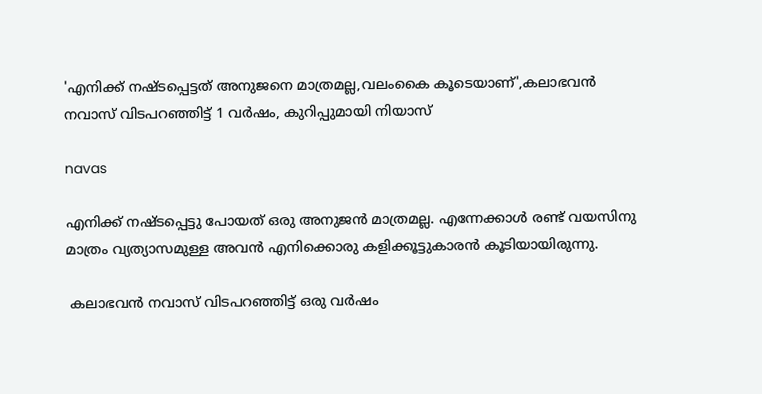'എനിക്ക് നഷ്ടപ്പെട്ടത് അനുജനെ മാത്രമല്ല,വലംകൈ കൂടെയാണ്',കലാഭവന്‍ നവാസ് വിടപറഞ്ഞിട്ട് 1 വര്‍ഷം, കുറിപ്പുമായി നിയാസ്

navas

എനിക്ക് നഷ്ടപ്പെട്ടു പോയത് ഒരു അനുജന്‍ മാത്രമല്ല. എന്നേക്കാള്‍ രണ്ട് വയസിനു മാത്രം വ്യത്യാസമുള്ള അവന്‍ എനിക്കൊരു കളിക്കൂട്ടുകാരന്‍ കൂടിയായിരുന്നു.

 കലാഭവന്‍ നവാസ് വിടപറഞ്ഞിട്ട് ഒരു വര്‍ഷം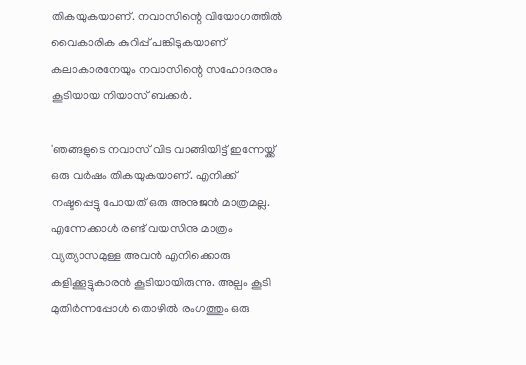തികയുകയാണ്. നവാസിന്റെ വിയോഗത്തില്‍ വൈകാരിക കുറിപ്പ് പങ്കിടുകയാണ് കലാകാരനേയും നവാസിന്റെ സഹോദരനും കൂടിയായ നിയാസ് ബക്കര്‍.

'ഞങ്ങളുടെ നവാസ് വിട വാങ്ങിയിട്ട് ഇന്നേയ്ക്ക് ഒരു വര്‍ഷം തികയുകയാണ്. എനിക്ക് നഷ്ടപ്പെട്ടു പോയത് ഒരു അനുജന്‍ മാത്രമല്ല. എന്നേക്കാള്‍ രണ്ട് വയസിനു മാത്രം വ്യത്യാസമുള്ള അവന്‍ എനിക്കൊരു കളിക്കൂട്ടുകാരന്‍ കൂടിയായിരുന്നു. അല്പം കൂടി മുതിര്‍ന്നപ്പോള്‍ തൊഴില്‍ രംഗത്തും ഒരു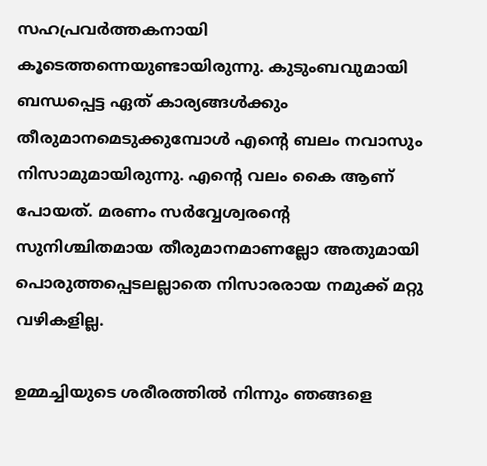സഹപ്രവര്‍ത്തകനായി കൂടെത്തന്നെയുണ്ടായിരുന്നു. കുടുംബവുമായി ബന്ധപ്പെട്ട ഏത് കാര്യങ്ങള്‍ക്കും തീരുമാനമെടുക്കുമ്പോള്‍ എന്റെ ബലം നവാസും നിസാമുമായിരുന്നു. എന്റെ വലം കൈ ആണ് പോയത്. മരണം സര്‍വ്വേശ്വരന്റെ സുനിശ്ചിതമായ തീരുമാനമാണല്ലോ അതുമായി പൊരുത്തപ്പെടലല്ലാതെ നിസാരരായ നമുക്ക് മറ്റു വഴികളില്ല.

ഉമ്മച്ചിയുടെ ശരീരത്തില്‍ നിന്നും ഞങ്ങളെ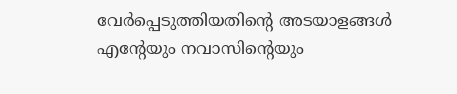വേര്‍പ്പെടുത്തിയതിന്റെ അടയാളങ്ങള്‍ എന്റേയും നവാസിന്റെയും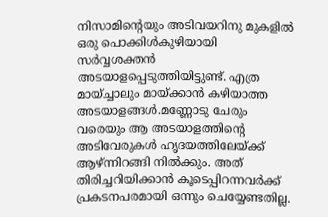നിസാമിന്റെയും അടിവയറിനു മുകളില്‍ ഒരു പൊക്കിള്‍കുഴിയായി സര്‍വ്വശക്തന്‍ അടയാളപ്പെടുത്തിയിട്ടുണ്ട്. എത്ര മായ്ച്ചാലും മായ്ക്കാന്‍ കഴിയാത്ത അടയാളങ്ങള്‍.മണ്ണോടു ചേരും വരെയും ആ അടയാളത്തിന്റെ അടിവേരുകള്‍ ഹൃദയത്തിലേയ്ക്ക് ആഴ്ന്നിറങ്ങി നില്‍ക്കും. അത് തിരിച്ചറിയിക്കാന്‍ കൂടെപ്പിറന്നവര്‍ക്ക് പ്രകടനപരമായി ഒന്നും ചെയ്യേണ്ടതില്ല.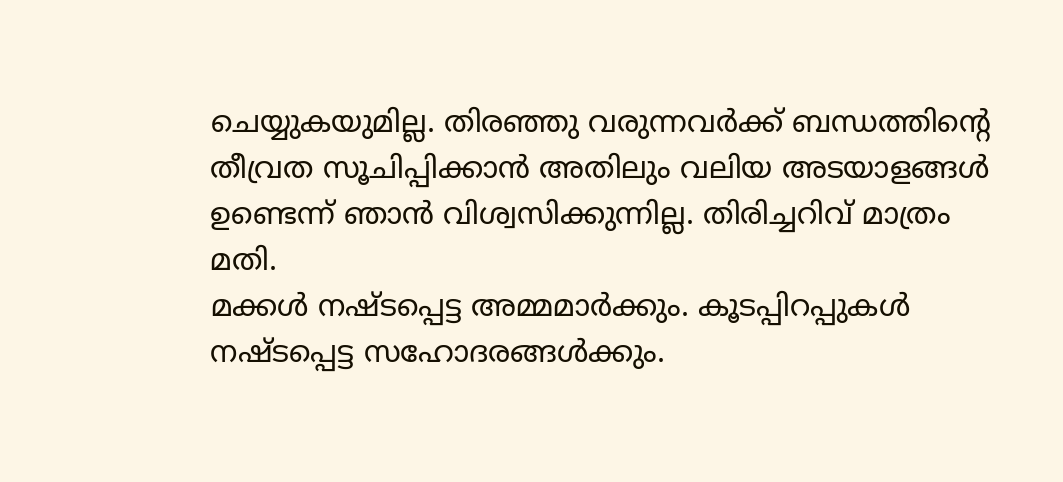ചെയ്യുകയുമില്ല. തിരഞ്ഞു വരുന്നവര്‍ക്ക് ബന്ധത്തിന്റെ തീവ്രത സൂചിപ്പിക്കാന്‍ അതിലും വലിയ അടയാളങ്ങള്‍ ഉണ്ടെന്ന് ഞാന്‍ വിശ്വസിക്കുന്നില്ല. തിരിച്ചറിവ് മാത്രം മതി.
മക്കള്‍ നഷ്ടപ്പെട്ട അമ്മമാര്‍ക്കും. കൂടപ്പിറപ്പുകള്‍ നഷ്ടപ്പെട്ട സഹോദരങ്ങള്‍ക്കും.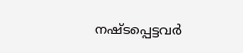നഷ്ടപ്പെട്ടവര്‍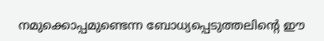നമുക്കൊപ്പമുണ്ടെന്ന ബോധ്യപ്പെടുത്തലിന്റെ ഈ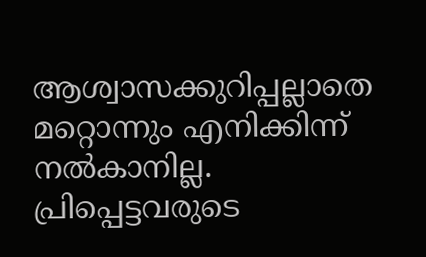ആശ്വാസക്കുറിപ്പല്ലാതെ മറ്റൊന്നും എനിക്കിന്ന് നല്‍കാനില്ല. പ്രിപ്പെട്ടവരുടെ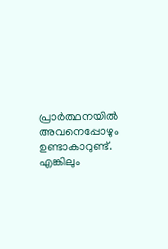പ്രാര്‍ത്ഥനയില്‍ അവനെപ്പോഴും ഉണ്ടാകാറുണ്ട്. എങ്കിലും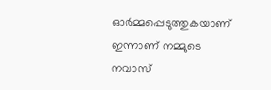ഓര്‍മ്മപ്പെടുത്തുകയാണ് ഇന്നാണ് നമ്മുടെ നവാസ്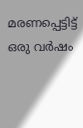മരണപ്പെട്ടിട്ട് ഒരു വര്‍ഷം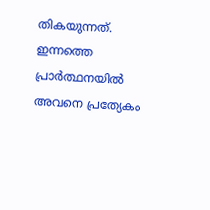തികയുന്നത്. ഇന്നത്തെ പ്രാര്‍ത്ഥനയില്‍ അവനെ പ്രത്യേകം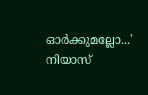ഓര്‍ക്കുമല്ലോ...' നിയാസ്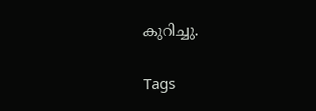കുറിച്ചു.

Tags